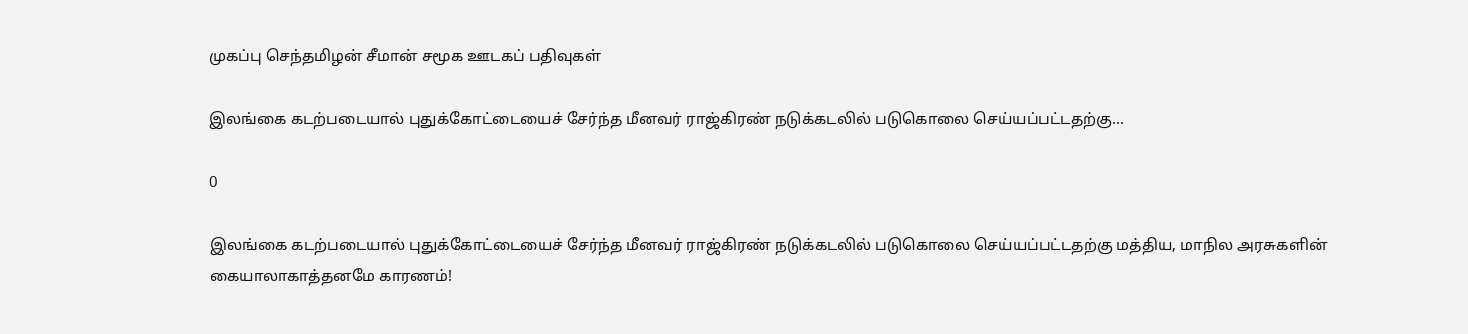முகப்பு செந்தமிழன் சீமான் சமூக ஊடகப் பதிவுகள்

இலங்கை கடற்படையால் புதுக்கோட்டையைச் சேர்ந்த மீனவர் ராஜ்கிரண் நடுக்கடலில் படுகொலை செய்யப்பட்டதற்கு…

0

இலங்கை கடற்படையால் புதுக்கோட்டையைச் சேர்ந்த மீனவர் ராஜ்கிரண் நடுக்கடலில் படுகொலை செய்யப்பட்டதற்கு மத்திய, மாநில அரசுகளின் கையாலாகாத்தனமே காரணம்!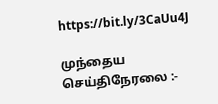https://bit.ly/3CaUu4J

முந்தைய செய்திநேரலை :-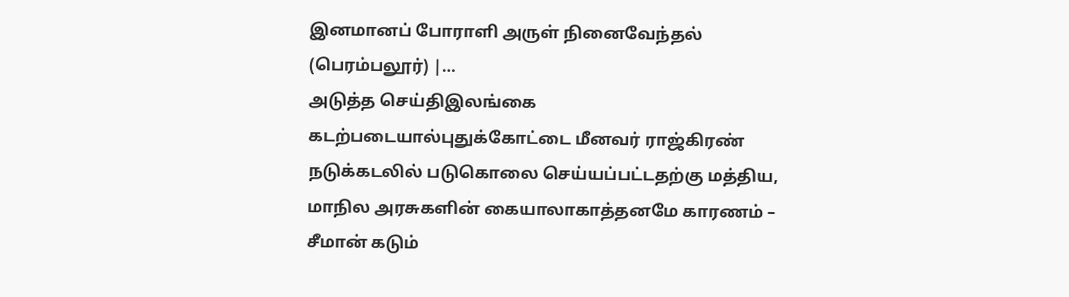இனமானப் போராளி அருள் நினைவேந்தல் (பெரம்பலூர்) |…
அடுத்த செய்திஇலங்கை கடற்படையால்புதுக்கோட்டை மீனவர் ராஜ்கிரண் நடுக்கடலில் படுகொலை செய்யப்பட்டதற்கு மத்திய, மாநில அரசுகளின் கையாலாகாத்தனமே காரணம் – சீமான் கடும்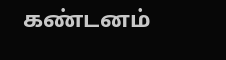கண்டனம்